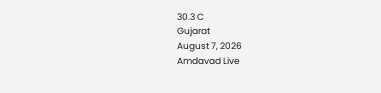30.3 C
Gujarat
August 7, 2026
Amdavad Live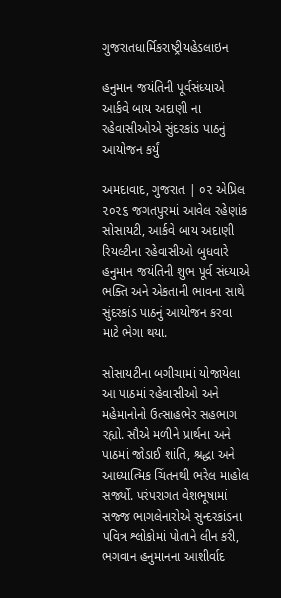ગુજરાતધાર્મિકરાષ્ટ્રીયહેડલાઇન

હનુમાન જયંતિની પૂર્વસંધ્યાએ આર્કવે બાય અદાણી ના રહેવાસીઓએ સુંદરકાંડ પાઠનું આયોજન કર્યું

અમદાવાદ, ગુજરાત | ૦૨ એપ્રિલ ૨૦૨૬ જગતપુરમાં આવેલ રહેણાંક સોસાયટી, આર્કવે બાય અદાણી રિયલ્ટીના રહેવાસીઓ બુધવારે હનુમાન જયંતિની શુભ પૂર્વ સંધ્યાએ ભક્તિ અને એકતાની ભાવના સાથે સુંદરકાંડ પાઠનું આયોજન કરવા માટે ભેગા થયા.

સોસાયટીના બગીચામાં યોજાયેલા આ પાઠમાં રહેવાસીઓ અને મહેમાનોનો ઉત્સાહભેર સહભાગ રહ્યો. સૌએ મળીને પ્રાર્થના અને પાઠમાં જોડાઈ શાંતિ, શ્રદ્ધા અને આધ્યાત્મિક ચિંતનથી ભરેલ માહોલ સર્જ્યો. પરંપરાગત વેશભૂષામાં સજ્જ ભાગલેનારોએ સુન્દરકાંડના પવિત્ર શ્લોકોમાં પોતાને લીન કરી, ભગવાન હનુમાનના આશીર્વાદ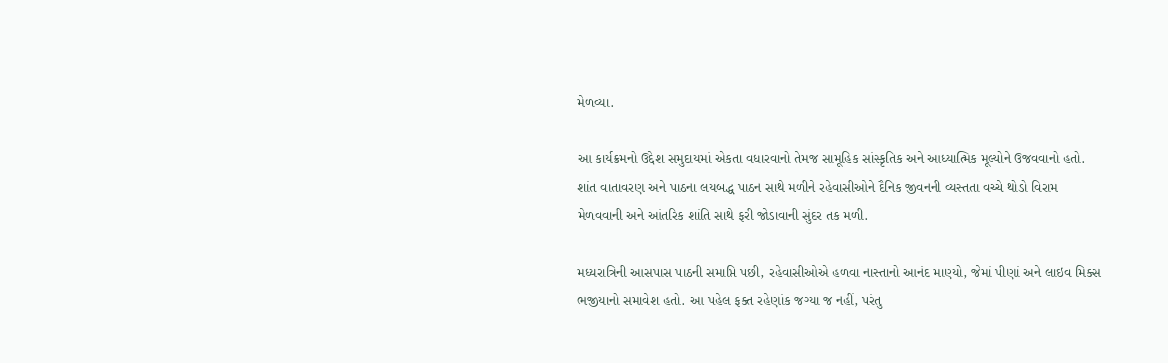મેળવ્યા.

આ કાર્યક્રમનો ઉદ્દેશ સમુદાયમાં એકતા વધારવાનો તેમજ સામૂહિક સાંસ્કૃતિક અને આધ્યાત્મિક મૂલ્યોને ઉજવવાનો હતો. શાંત વાતાવરણ અને પાઠના લયબદ્ધ પાઠન સાથે મળીને રહેવાસીઓને દૈનિક જીવનની વ્યસ્તતા વચ્ચે થોડો વિરામ મેળવવાની અને આંતરિક શાંતિ સાથે ફરી જોડાવાની સુંદર તક મળી.

મધ્યરાત્રિની આસપાસ પાઠની સમાપ્તિ પછી, રહેવાસીઓએ હળવા નાસ્તાનો આનંદ માણ્યો, જેમાં પીણાં અને લાઇવ મિક્સ ભજીયાનો સમાવેશ હતો. આ પહેલ ફક્ત રહેણાંક જગ્યા જ નહીં, પરંતુ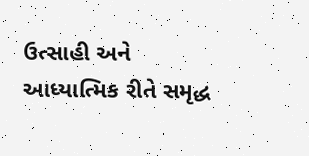ઉત્સાહી અને આધ્યાત્મિક રીતે સમૃદ્ધ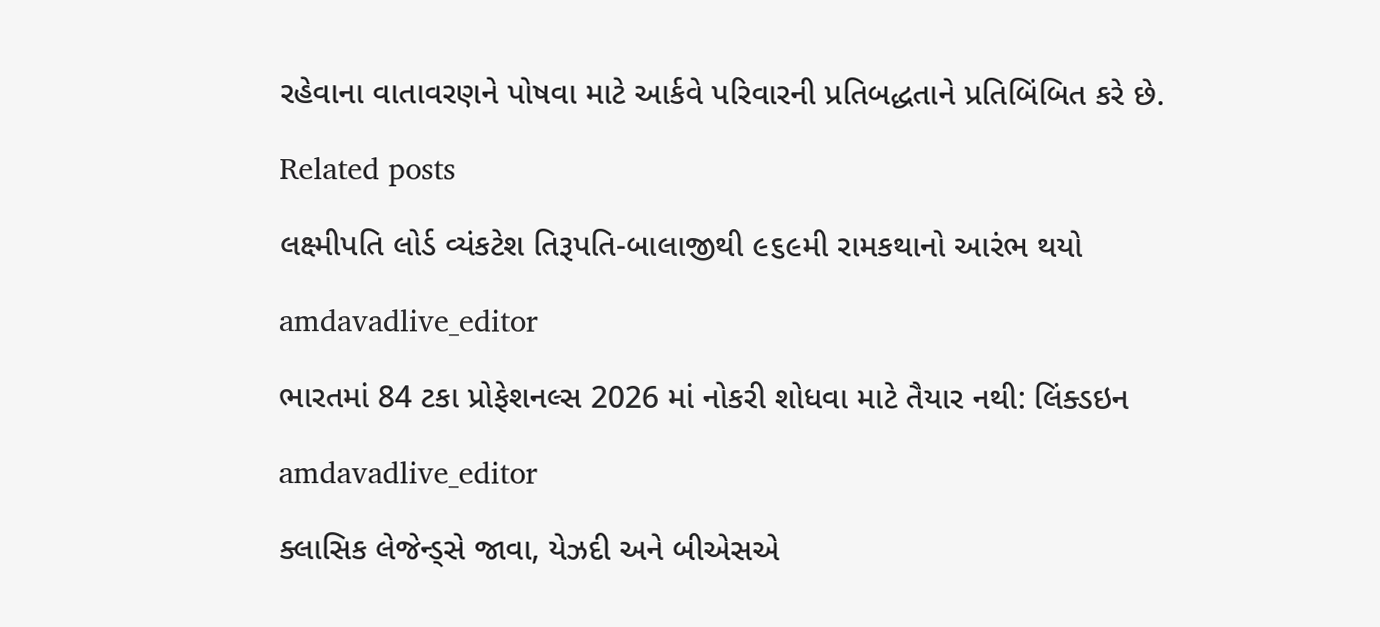રહેવાના વાતાવરણને પોષવા માટે આર્કવે પરિવારની પ્રતિબદ્ધતાને પ્રતિબિંબિત કરે છે.

Related posts

લક્ષ્મીપતિ લોર્ડ વ્યંકટેશ તિરૂપતિ-બાલાજીથી ૯૬૯મી રામકથાનો આરંભ થયો

amdavadlive_editor

ભારતમાં 84 ટકા પ્રોફેશનલ્સ 2026 માં નોકરી શોધવા માટે તૈયાર નથી: લિંક્ડઇન

amdavadlive_editor

ક્લાસિક લેજેન્ડ્સે જાવા, યેઝદી અને બીએસએ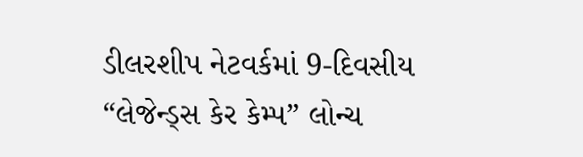ડીલરશીપ નેટવર્કમાં 9-દિવસીય “લેજેન્ડ્સ કેર કેમ્પ” લોન્ચ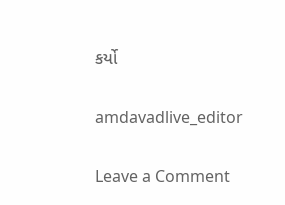કર્યો

amdavadlive_editor

Leave a Comment